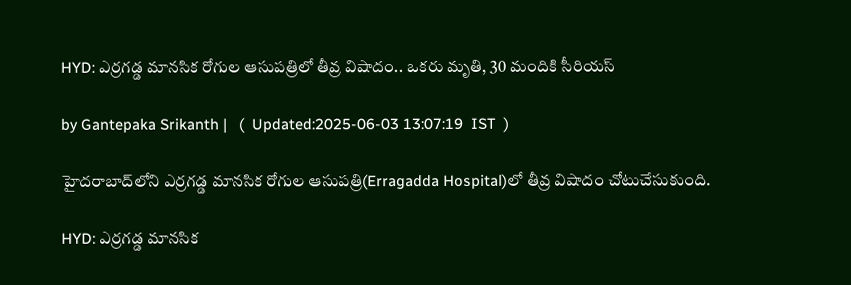HYD: ఎర్రగడ్డ మానసిక రోగుల ఆసుపత్రిలో తీవ్ర విషాదం.. ఒకరు మృతి, 30 మందికి సీరియస్

by Gantepaka Srikanth |   (  Updated:2025-06-03 13:07:19  IST  )

హైదరాబాద్‌లోని ఎర్రగడ్డ మానసిక రోగుల ఆసుపత్రి(Erragadda Hospital)లో తీవ్ర విషాదం చోటుచేసుకుంది.

HYD: ఎర్రగడ్డ మానసిక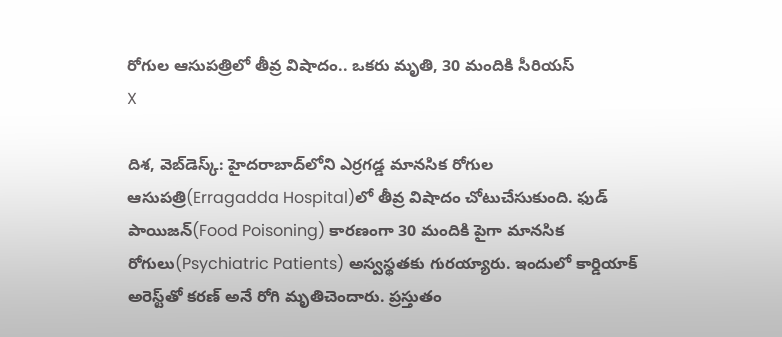రోగుల ఆసుపత్రిలో తీవ్ర విషాదం.. ఒకరు మృతి, 30 మందికి సీరియస్
X

దిశ, వెబ్‌డెస్క్: హైదరాబాద్‌లోని ఎర్రగడ్డ మానసిక రోగుల ఆసుపత్రి(Erragadda Hospital)లో తీవ్ర విషాదం చోటుచేసుకుంది. ఫుడ్ పాయిజన్(Food Poisoning) కారణంగా 30 మందికి పైగా మానసిక రోగులు(Psychiatric Patients) అస్వస్థతకు గురయ్యారు. ఇందులో కార్డియాక్ అరెస్ట్‌తో కరణ్ అనే రోగి మృతిచెందారు. ప్రస్తుతం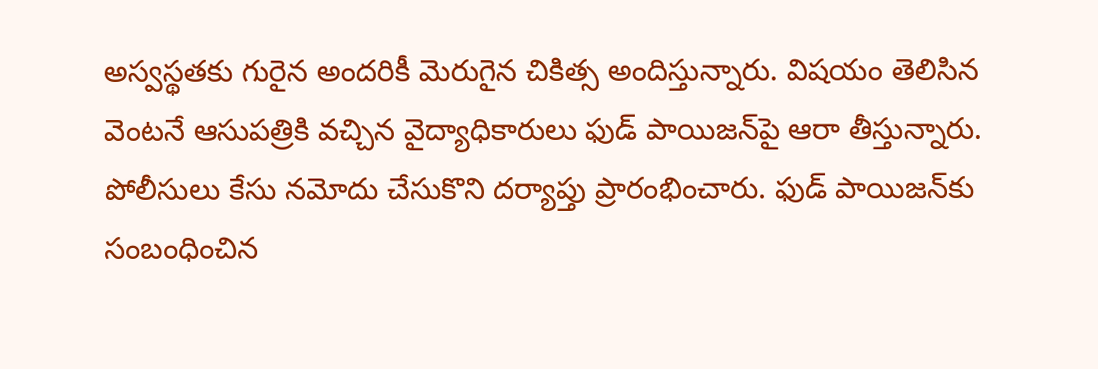అస్వస్థతకు గురైన అందరికీ మెరుగైన చికిత్స అందిస్తున్నారు. విషయం తెలిసిన వెంటనే ఆసుపత్రికి వచ్చిన వైద్యాధికారులు ఫుడ్ పాయిజన్‌పై ఆరా తీస్తున్నారు. పోలీసులు కేసు నమోదు చేసుకొని దర్యాప్తు ప్రారంభించారు. ఫుడ్ పాయిజన్‌కు సంబంధించిన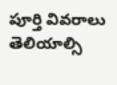పూర్తి వివరాలు తెలియాల్సి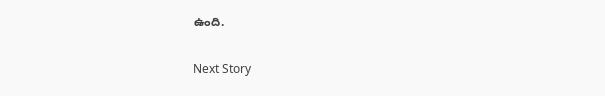ఉంది.

Next Story